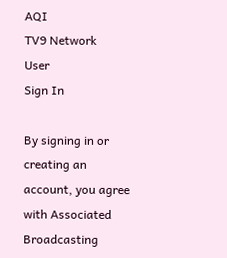AQI
TV9 Network
User
Sign In

By signing in or creating an account, you agree with Associated Broadcasting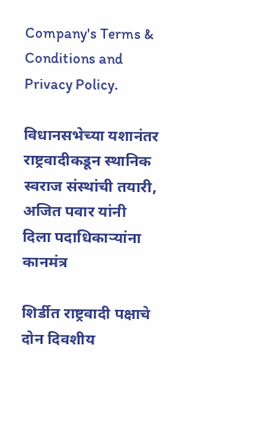Company's Terms & Conditions and Privacy Policy.

विधानसभेच्या यशानंतर राष्ट्रवादीकडून स्थानिक स्वराज संस्थांची तयारी, अजित पवार यांनी दिला पदाधिकाऱ्यांना कानमंत्र

शिर्डीत राष्ट्रवादी पक्षाचे दोन दिवशीय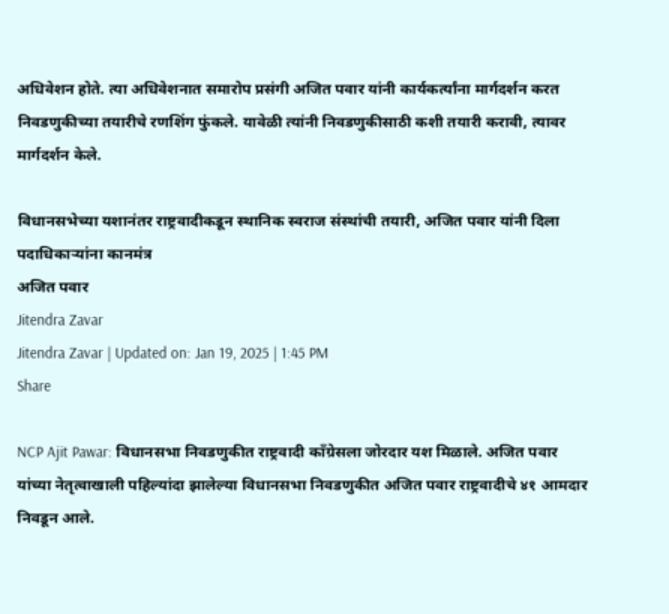अधिवेशन होते. त्या अधिवेशनात समारोप प्रसंगी अजित पवार यांनी कार्यकर्त्यांना मार्गदर्शन करत निवडणुकीच्या तयारीचे रणशिंग फुंकले. यावेळी त्यांनी निवडणुकीसाठी कशी तयारी करावी, त्यावर मार्गदर्शन केले.

विधानसभेच्या यशानंतर राष्ट्रवादीकडून स्थानिक स्वराज संस्थांची तयारी, अजित पवार यांनी दिला पदाधिकाऱ्यांना कानमंत्र
अजित पवार
Jitendra Zavar
Jitendra Zavar | Updated on: Jan 19, 2025 | 1:45 PM
Share

NCP Ajit Pawar: विधानसभा निवडणुकीत राष्ट्रवादी काँग्रेसला जोरदार यश मिळाले. अजित पवार यांच्या नेतृत्वाखाली पहिल्यांदा झालेल्या विधानसभा निवडणुकीत अजित पवार राष्ट्रवादीचे ४१ आमदार निवडून आले.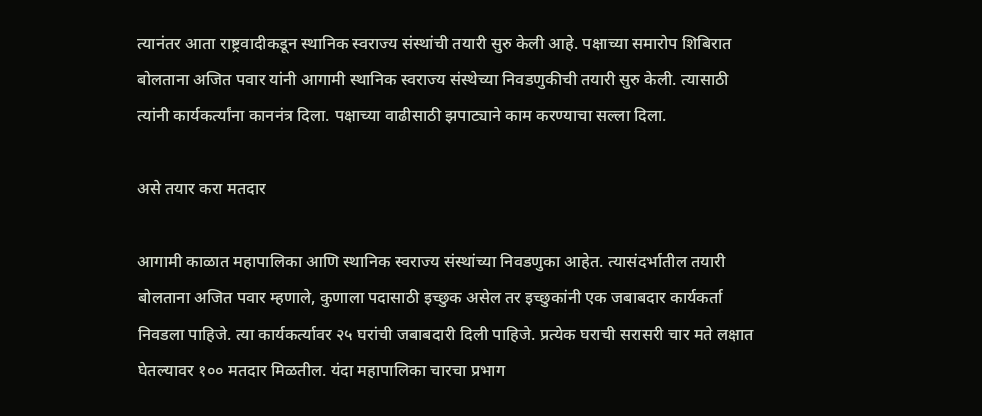त्यानंतर आता राष्ट्रवादीकडून स्थानिक स्वराज्य संस्थांची तयारी सुरु केली आहे. पक्षाच्या समारोप शिबिरात बोलताना अजित पवार यांनी आगामी स्थानिक स्वराज्य संस्थेच्या निवडणुकीची तयारी सुरु केली. त्यासाठी त्यांनी कार्यकर्त्यांना काननंत्र दिला. पक्षाच्या वाढीसाठी झपाट्याने काम करण्याचा सल्ला दिला.

असे तयार करा मतदार

आगामी काळात महापालिका आणि स्थानिक स्वराज्य संस्थांच्या निवडणुका आहेत. त्यासंदर्भातील तयारी बोलताना अजित पवार म्हणाले, कुणाला पदासाठी इच्छुक असेल तर इच्छुकांनी एक जबाबदार कार्यकर्ता निवडला पाहिजे. त्या कार्यकर्त्यावर २५ घरांची जबाबदारी दिली पाहिजे. प्रत्येक घराची सरासरी चार मते लक्षात घेतल्यावर १०० मतदार मिळतील. यंदा महापालिका चारचा प्रभाग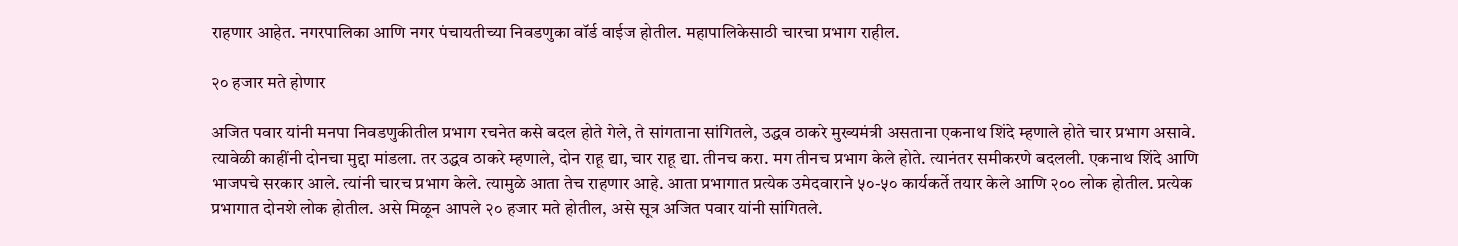राहणार आहेत. नगरपालिका आणि नगर पंचायतीच्या निवडणुका वॉर्ड वाईज होतील. महापालिकेसाठी चारचा प्रभाग राहील.

२० हजार मते होणार

अजित पवार यांनी मनपा निवडणुकीतील प्रभाग रचनेत कसे बदल होते गेले, ते सांगताना सांगितले, उद्धव ठाकरे मुख्यमंत्री असताना एकनाथ शिंदे म्हणाले होते चार प्रभाग असावे. त्यावेळी काहींनी दोनचा मुद्दा मांडला. तर उद्धव ठाकरे म्हणाले, दोन राहू द्या, चार राहू द्या. तीनच करा. मग तीनच प्रभाग केले होते. त्यानंतर समीकरणे बदलली. एकनाथ शिंदे आणि भाजपचे सरकार आले. त्यांनी चारच प्रभाग केले. त्यामुळे आता तेच राहणार आहे. आता प्रभागात प्रत्येक उमेदवाराने ५०-५० कार्यकर्ते तयार केले आणि २०० लोक होतील. प्रत्येक प्रभागात दोनशे लोक होतील. असे मिळून आपले २० हजार मते होतील, असे सूत्र अजित पवार यांनी सांगितले.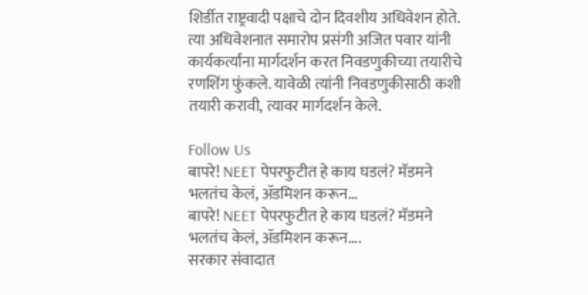शिर्डीत राष्ट्रवादी पक्षाचे दोन दिवशीय अधिवेशन होते. त्या अधिवेशनात समारोप प्रसंगी अजित पवार यांनी कार्यकर्त्यांना मार्गदर्शन करत निवडणुकीच्या तयारीचे रणशिंग फुंकले. यावेळी त्यांनी निवडणुकीसाठी कशी तयारी करावी, त्यावर मार्गदर्शन केले.

Follow Us
बापरे! NEET पेपरफुटीत हे काय घडलं? मॅडमने भलतंच केलं, ॲडमिशन करून...
बापरे! NEET पेपरफुटीत हे काय घडलं? मॅडमने भलतंच केलं, ॲडमिशन करून....
सरकार संवादात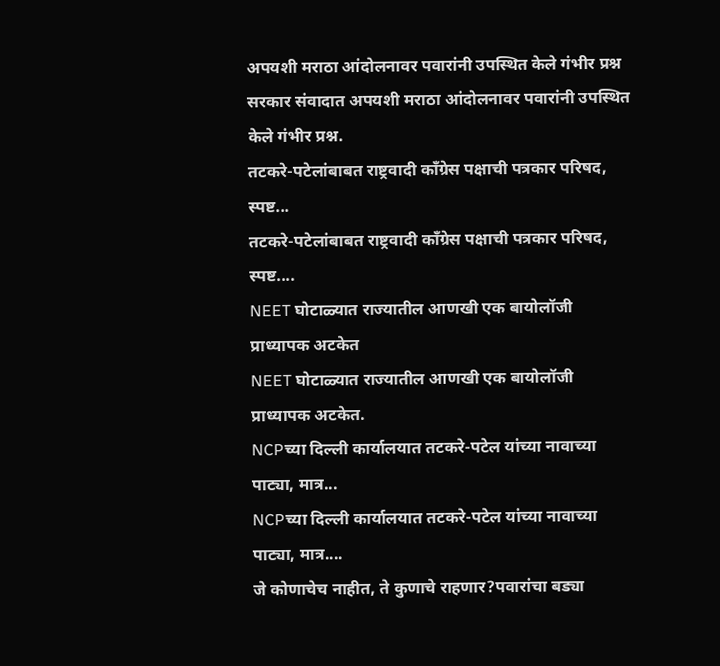अपयशी मराठा आंदोलनावर पवारांनी उपस्थित केले गंभीर प्रश्न
सरकार संवादात अपयशी मराठा आंदोलनावर पवारांनी उपस्थित केले गंभीर प्रश्न.
तटकरे-पटेलांबाबत राष्ट्रवादी कॉंग्रेस पक्षाची पत्रकार परिषद, स्पष्ट...
तटकरे-पटेलांबाबत राष्ट्रवादी कॉंग्रेस पक्षाची पत्रकार परिषद, स्पष्ट....
NEET घोटाळ्यात राज्यातील आणखी एक बायोलॉजी प्राध्यापक अटकेत
NEET घोटाळ्यात राज्यातील आणखी एक बायोलॉजी प्राध्यापक अटकेत.
NCPच्या दिल्ली कार्यालयात तटकरे-पटेल यांच्या नावाच्या पाट्या, मात्र...
NCPच्या दिल्ली कार्यालयात तटकरे-पटेल यांच्या नावाच्या पाट्या, मात्र....
जे कोणाचेच नाहीत, ते कुणाचे राहणार?पवारांचा बड्या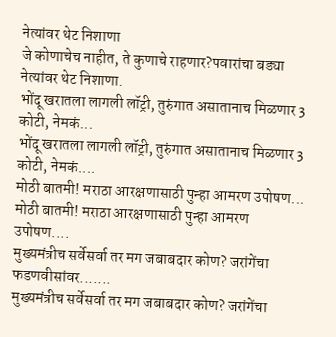नेत्यांवर थेट निशाणा
जे कोणाचेच नाहीत, ते कुणाचे राहणार?पवारांचा बड्या नेत्यांवर थेट निशाणा.
भोंदू खरातला लागली लॉट्री, तुरुंगात असातानाच मिळणार 3 कोटी, नेमकं...
भोंदू खरातला लागली लॉट्री, तुरुंगात असातानाच मिळणार 3 कोटी, नेमकं....
मोठी बातमी! मराठा आरक्षणासाठी पुन्हा आमरण उपोषण...
मोठी बातमी! मराठा आरक्षणासाठी पुन्हा आमरण उपोषण....
मुख्यमंत्रीच सर्वेसर्वा तर मग जबाबदार कोण? जरांगेंचा फडणवीसांवर.......
मुख्यमंत्रीच सर्वेसर्वा तर मग जबाबदार कोण? जरांगेंचा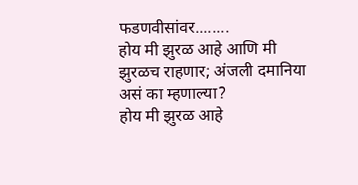फडणवीसांवर........
होय मी झुरळ आहे आणि मी झुरळच राहणार; अंजली दमानिया असं का म्हणाल्या?
होय मी झुरळ आहे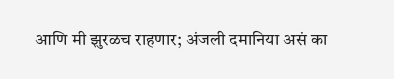आणि मी झुरळच राहणार; अंजली दमानिया असं का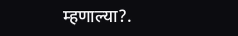म्हणाल्या?.